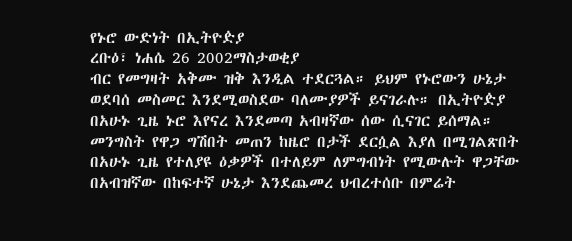የኑሮ ውድነት በኢትዮዽያ
ረቡዕ፣ ነሐሴ 26 2002ማስታወቂያ
ብር የመግዛት አቅሙ ዝቅ እንዲል ተደርጓል። ይህም የኑሮውን ሁኔታ ወደባሰ መስመር እንደሚወስደው ባለሙያዎች ይናገራሉ። በኢትዮዽያ በአሁኑ ጊዜ ኑሮ እየናረ እንደመጣ አብዛኛው ሰው ሲናገር ይሰማል። መንግስት የዋጋ ግሽበት መጠን ከዜሮ በታች ደርሷል እያለ በሚገልጽበት በአሁኑ ጊዜ የተለያዩ ዕቃዎች በተለይም ለምግብነት የሚውሉት ዋጋቸው በአብዝኛው በከፍተኛ ሁኔታ እንደጨመረ ህብረተሰቡ በምሬት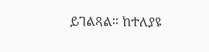ይገልጻል። ከተለያዩ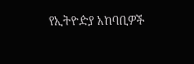የኢትዮዽያ አከባቢዎች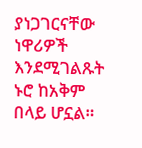ያነጋገርናቸው ነዋሪዎች እንደሚገልጹት ኑሮ ከአቅም በላይ ሆኗል።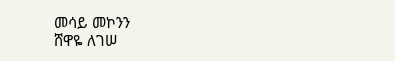መሳይ መኮንን
ሸዋዬ ለገሠ